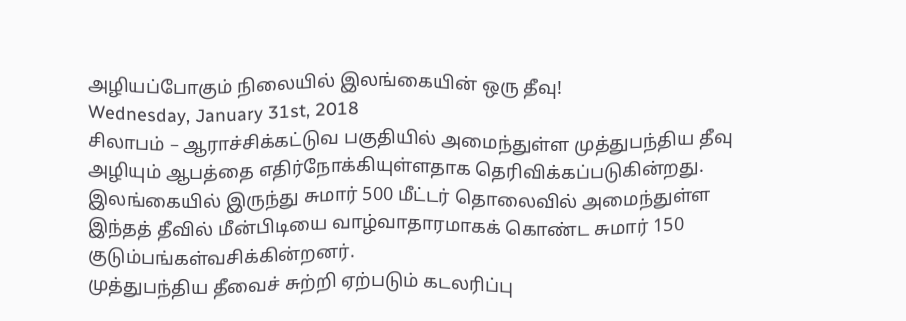அழியப்போகும் நிலையில் இலங்கையின் ஒரு தீவு!
Wednesday, January 31st, 2018
சிலாபம் – ஆராச்சிக்கட்டுவ பகுதியில் அமைந்துள்ள முத்துபந்திய தீவு அழியும் ஆபத்தை எதிர்நோக்கியுள்ளதாக தெரிவிக்கப்படுகின்றது.
இலங்கையில் இருந்து சுமார் 500 மீட்டர் தொலைவில் அமைந்துள்ள இந்தத் தீவில் மீன்பிடியை வாழ்வாதாரமாகக் கொண்ட சுமார் 150 குடும்பங்கள்வசிக்கின்றனர்.
முத்துபந்திய தீவைச் சுற்றி ஏற்படும் கடலரிப்பு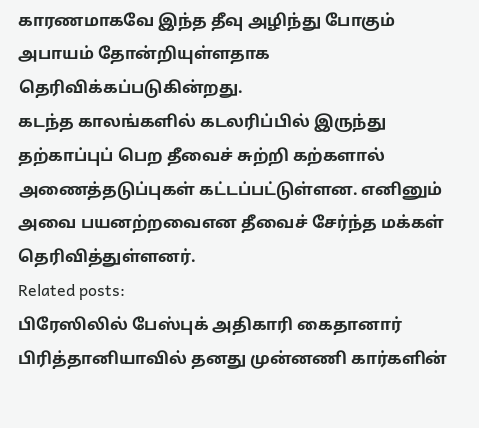காரணமாகவே இந்த தீவு அழிந்து போகும் அபாயம் தோன்றியுள்ளதாக தெரிவிக்கப்படுகின்றது.
கடந்த காலங்களில் கடலரிப்பில் இருந்து தற்காப்புப் பெற தீவைச் சுற்றி கற்களால் அணைத்தடுப்புகள் கட்டப்பட்டுள்ளன. எனினும் அவை பயனற்றவைஎன தீவைச் சேர்ந்த மக்கள் தெரிவித்துள்ளனர்.
Related posts:
பிரேஸிலில் பேஸ்புக் அதிகாரி கைதானார்
பிரித்தானியாவில் தனது முன்னணி கார்களின்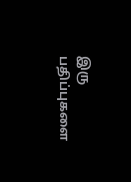இரு பதிப்புகளை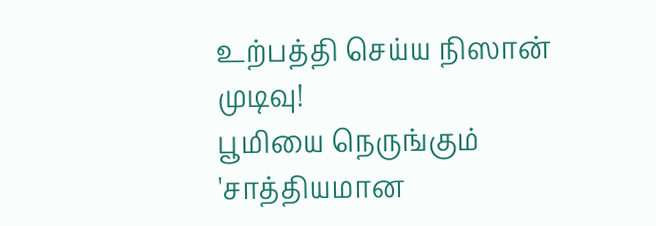உற்பத்தி செய்ய நிஸான் முடிவு!
பூமியை நெருங்கும் 'சாத்தியமான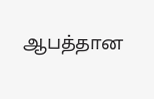ஆபத்தான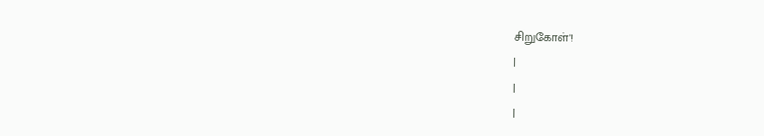சிறுகோள்'!
|
|
|